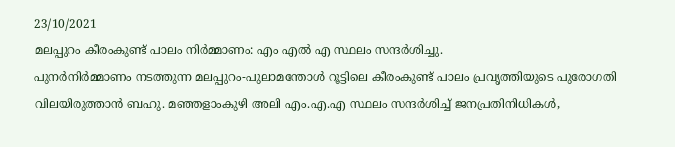23/10/2021
മലപ്പുറം കീരംകുണ്ട് പാലം നിർമ്മാണം: എം എൽ എ സ്ഥലം സന്ദർശിച്ചു.
പുനർനിർമ്മാണം നടത്തുന്ന മലപ്പുറം-പുലാമന്തോൾ റൂട്ടിലെ കീരംകുണ്ട് പാലം പ്രവൃത്തിയുടെ പുരോഗതി വിലയിരുത്താൻ ബഹു. മഞ്ഞളാംകുഴി അലി എം.എ.എ സ്ഥലം സന്ദർശിച്ച് ജനപ്രതിനിധികൾ,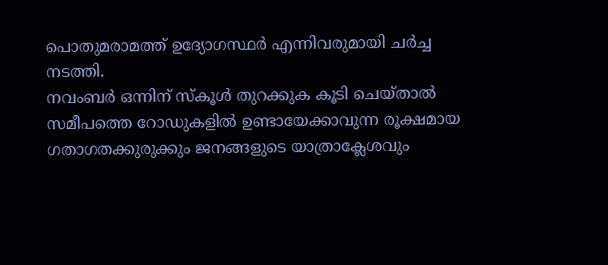പൊതുമരാമത്ത് ഉദ്യോഗസ്ഥർ എന്നിവരുമായി ചർച്ച നടത്തി.
നവംബർ ഒന്നിന് സ്കൂൾ തുറക്കുക കൂടി ചെയ്താൽ സമീപത്തെ റോഡുകളിൽ ഉണ്ടായേക്കാവുന്ന രൂക്ഷമായ ഗതാഗതക്കുരുക്കും ജനങ്ങളുടെ യാത്രാക്ലേശവും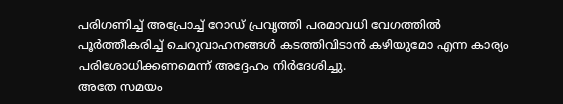പരിഗണിച്ച് അപ്രോച്ച് റോഡ് പ്രവൃത്തി പരമാവധി വേഗത്തിൽ പൂർത്തീകരിച്ച് ചെറുവാഹനങ്ങൾ കടത്തിവിടാൻ കഴിയുമോ എന്ന കാര്യം പരിശോധിക്കണമെന്ന് അദ്ദേഹം നിർദേശിച്ചു.
അതേ സമയം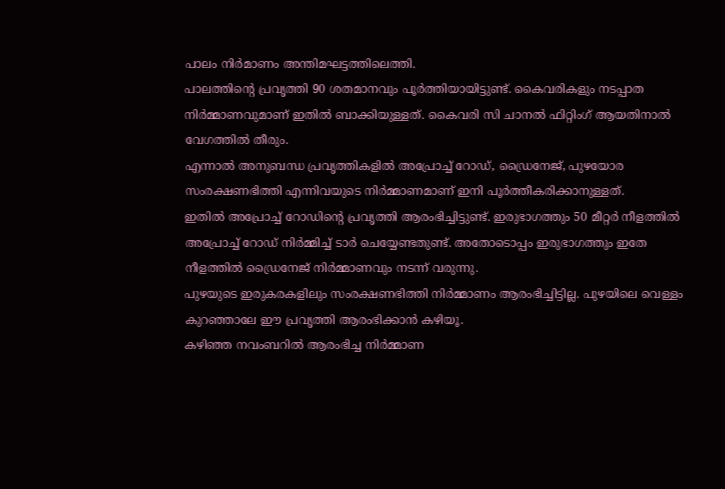പാലം നിർമാണം അന്തിമഘട്ടത്തിലെത്തി.
പാലത്തിന്റെ പ്രവൃത്തി 90 ശതമാനവും പൂർത്തിയായിട്ടുണ്ട്. കൈവരികളും നടപ്പാത നിർമ്മാണവുമാണ് ഇതിൽ ബാക്കിയുള്ളത്. കൈവരി സി ചാനൽ ഫിറ്റിംഗ് ആയതിനാൽ വേഗത്തിൽ തീരും.
എന്നാൽ അനുബന്ധ പ്രവൃത്തികളിൽ അപ്രോച്ച് റോഡ്, ഡ്രൈനേജ്, പുഴയോര സംരക്ഷണഭിത്തി എന്നിവയുടെ നിർമ്മാണമാണ് ഇനി പൂർത്തീകരിക്കാനുള്ളത്.
ഇതിൽ അപ്രോച്ച് റോഡിന്റെ പ്രവൃത്തി ആരംഭിച്ചിട്ടുണ്ട്. ഇരുഭാഗത്തും 50 മീറ്റർ നീളത്തിൽ അപ്രോച്ച് റോഡ് നിർമ്മിച്ച് ടാർ ചെയ്യേണ്ടതുണ്ട്. അതോടൊപ്പം ഇരുഭാഗത്തും ഇതേ നീളത്തിൽ ഡ്രൈനേജ് നിർമ്മാണവും നടന്ന് വരുന്നു.
പുഴയുടെ ഇരുകരകളിലും സംരക്ഷണഭിത്തി നിർമ്മാണം ആരംഭിച്ചിട്ടില്ല. പുഴയിലെ വെള്ളം കുറഞ്ഞാലേ ഈ പ്രവൃത്തി ആരംഭിക്കാൻ കഴിയൂ.
കഴിഞ്ഞ നവംബറിൽ ആരംഭിച്ച നിർമ്മാണ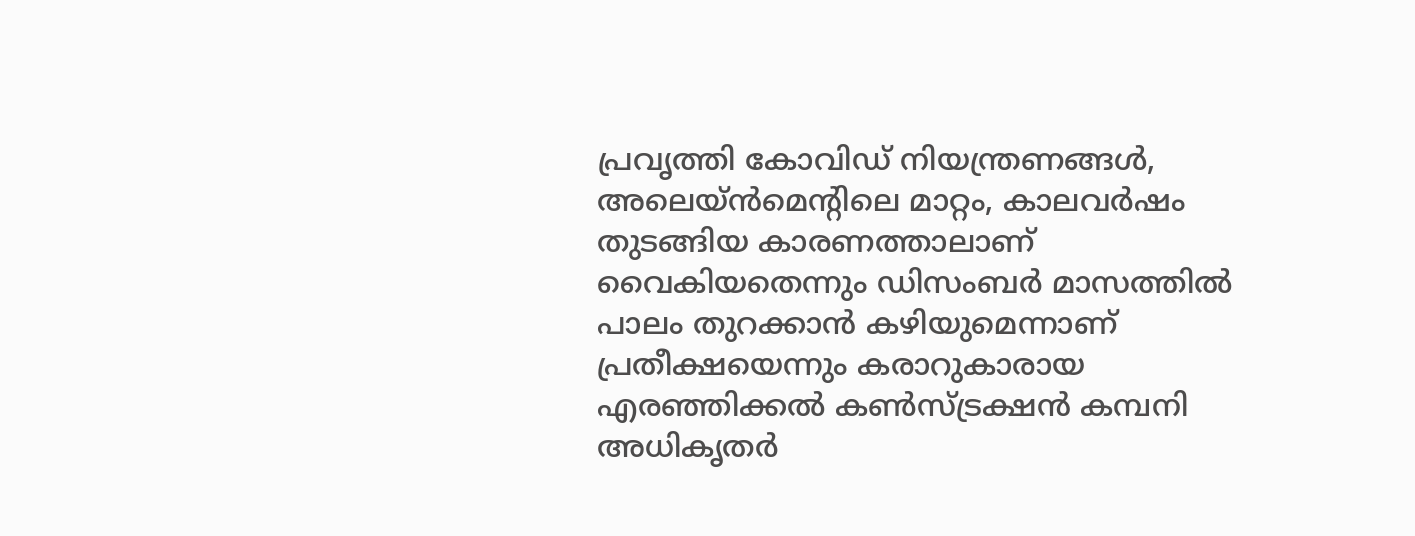പ്രവൃത്തി കോവിഡ് നിയന്ത്രണങ്ങൾ, അലെയ്ൻമെന്റിലെ മാറ്റം, കാലവർഷം തുടങ്ങിയ കാരണത്താലാണ് വൈകിയതെന്നും ഡിസംബർ മാസത്തിൽ പാലം തുറക്കാൻ കഴിയുമെന്നാണ് പ്രതീക്ഷയെന്നും കരാറുകാരായ എരഞ്ഞിക്കൽ കൺസ്ട്രക്ഷൻ കമ്പനി അധികൃതർ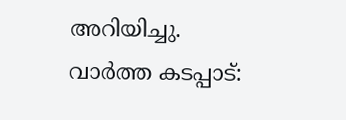അറിയിച്ചു.
വാർത്ത കടപ്പാട്: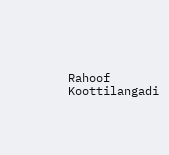Rahoof Koottilangadi